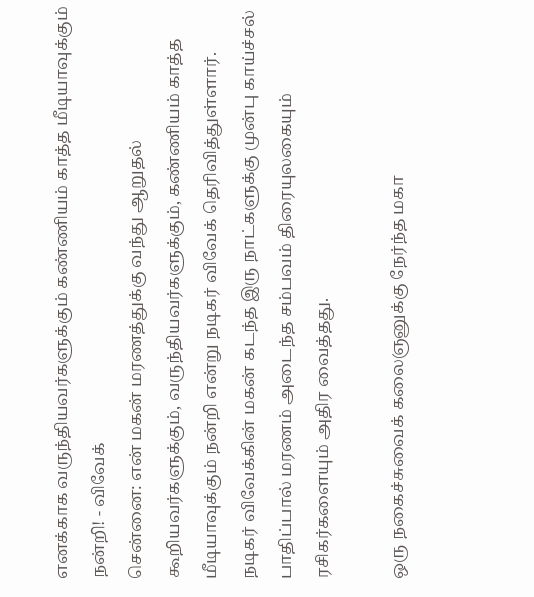எனக்காக வருந்தியவர்களுக்கும் கண்ணியம் காத்த மீடியாவுக்கும் நன்றி! - விவேக்
சென்னை: என் மகன் மரணத்துக்கு வந்து ஆறுதல் கூறியவர்களுக்கும், வருந்தியவர்களுக்கும், கண்ணியம் காத்த மீடியாவுக்கும் நன்றி என்று நடிகர் விவேக் தெரிவித்துள்ளார்.
நடிகர் விவேக்கின் மகன் கடந்த இரு நாட்களுக்கு முன்பு காய்ச்சல் பாதிப்பால் மரணம் அடைந்த சம்பவம் திரையுலகையும் ரசிகர்களையும் அதிர வைத்தது.

ஒரு நகைச்சுவைக் கலைஞனுக்கு நேர்ந்த மகா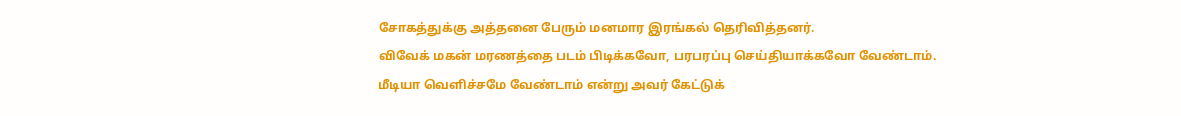சோகத்துக்கு அத்தனை பேரும் மனமார இரங்கல் தெரிவித்தனர்.
விவேக் மகன் மரணத்தை படம் பிடிக்கவோ, பரபரப்பு செய்தியாக்கவோ வேண்டாம். மீடியா வெளிச்சமே வேண்டாம் என்று அவர் கேட்டுக்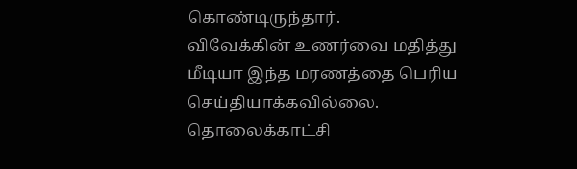கொண்டிருந்தார்.
விவேக்கின் உணர்வை மதித்து மீடியா இந்த மரணத்தை பெரிய செய்தியாக்கவில்லை. தொலைக்காட்சி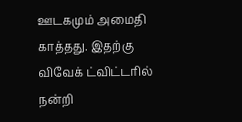ஊடகமும் அமைதி காத்தது. இதற்கு விவேக் ட்விட்டரில் நன்றி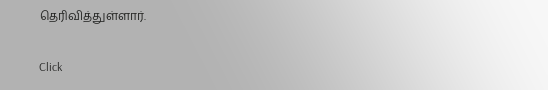தெரிவித்துள்ளார்.


Click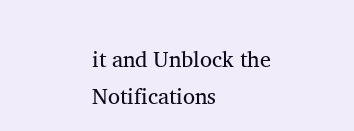it and Unblock the Notifications